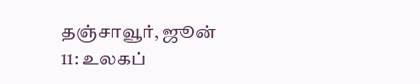தஞ்சாவூர், ஜூன் 11: உலகப்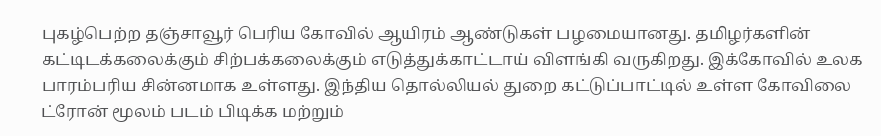புகழ்பெற்ற தஞ்சாவூர் பெரிய கோவில் ஆயிரம் ஆண்டுகள் பழமையானது. தமிழர்களின் கட்டிடக்கலைக்கும் சிற்பக்கலைக்கும் எடுத்துக்காட்டாய் விளங்கி வருகிறது. இக்கோவில் உலக பாரம்பரிய சின்னமாக உள்ளது. இந்திய தொல்லியல் துறை கட்டுப்பாட்டில் உள்ள கோவிலை ட்ரோன் மூலம் படம் பிடிக்க மற்றும்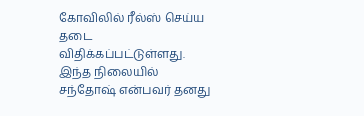கோவிலில் ரீல்ஸ் செய்ய தடை விதிக்கப்பட்டுள்ளது.
இந்த நிலையில் சந்தோஷ் என்பவர் தனது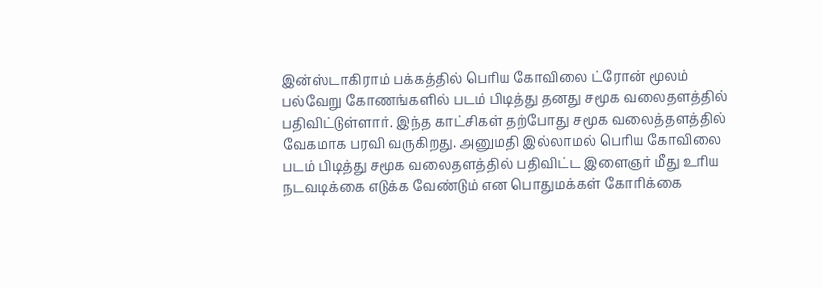இன்ஸ்டாகிராம் பக்கத்தில் பெரிய கோவிலை ட்ரோன் மூலம் பல்வேறு கோணங்களில் படம் பிடித்து தனது சமூக வலைதளத்தில் பதிவிட்டுள்ளார். இந்த காட்சிகள் தற்போது சமூக வலைத்தளத்தில் வேகமாக பரவி வருகிறது. அனுமதி இல்லாமல் பெரிய கோவிலை படம் பிடித்து சமூக வலைதளத்தில் பதிவிட்ட இளைஞர் மீது உரிய நடவடிக்கை எடுக்க வேண்டும் என பொதுமக்கள் கோரிக்கை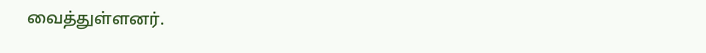வைத்துள்ளனர்.